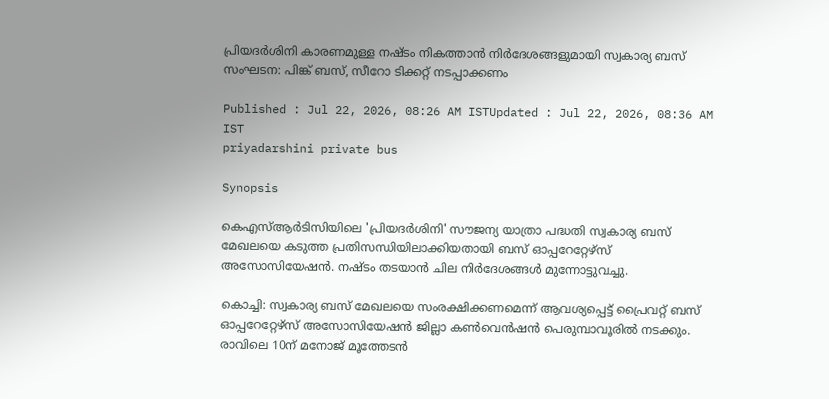പ്രിയദർശിനി കാരണമുള്ള നഷ്ടം നികത്താൻ നിർദേശങ്ങളുമായി സ്വകാര്യ ബസ് സംഘടന: പിങ്ക് ബസ്, സീറോ ടിക്കറ്റ് നടപ്പാക്കണം

Published : Jul 22, 2026, 08:26 AM ISTUpdated : Jul 22, 2026, 08:36 AM IST
priyadarshini private bus

Synopsis

കെഎസ്ആർടിസിയിലെ 'പ്രിയദർശിനി' സൗജന്യ യാത്രാ പദ്ധതി സ്വകാര്യ ബസ് മേഖലയെ കടുത്ത പ്രതിസന്ധിയിലാക്കിയതായി ബസ് ഓപ്പറേറ്റേഴ്സ് അസോസിയേഷൻ. നഷ്ടം തടയാൻ ചില നിർദേശങ്ങൾ മുന്നോട്ടുവച്ചു.

കൊച്ചി: സ്വകാര്യ ബസ് മേഖലയെ സംരക്ഷിക്കണമെന്ന് ആവശ്യപ്പെട്ട് പ്രൈവറ്റ് ബസ് ഓപ്പറേറ്റേഴ്സ് അസോസിയേഷൻ ജില്ലാ കൺവെൻഷൻ പെരുമ്പാവൂരിൽ നടക്കും. രാവിലെ 10ന് മനോജ് മൂത്തേടൻ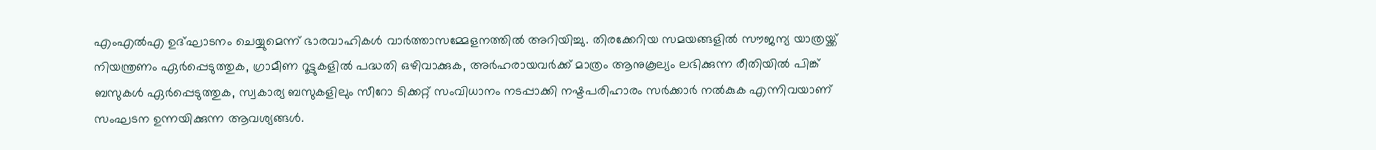എംഎൽഎ ഉദ്ഘാടനം ചെയ്യുമെന്ന് ഭാരവാഹികൾ വാർത്താസമ്മേളനത്തിൽ അറിയിച്ചു. തിരക്കേറിയ സമയങ്ങളിൽ സൗജന്യ യാത്രയ്ക്ക് നിയന്ത്രണം ഏർപ്പെടുത്തുക, ഗ്രാമീണ റൂട്ടുകളിൽ പദ്ധതി ഒഴിവാക്കുക, അർഹരായവർക്ക് മാത്രം ആനുകൂല്യം ലഭിക്കുന്ന രീതിയിൽ പിങ്ക് ബസുകൾ ഏർപ്പെടുത്തുക, സ്വകാര്യ ബസുകളിലും സീറോ ടിക്കറ്റ് സംവിധാനം നടപ്പാക്കി നഷ്ടപരിഹാരം സർക്കാർ നൽകുക എന്നിവയാണ് സംഘടന ഉന്നയിക്കുന്ന ആവശ്യങ്ങൾ.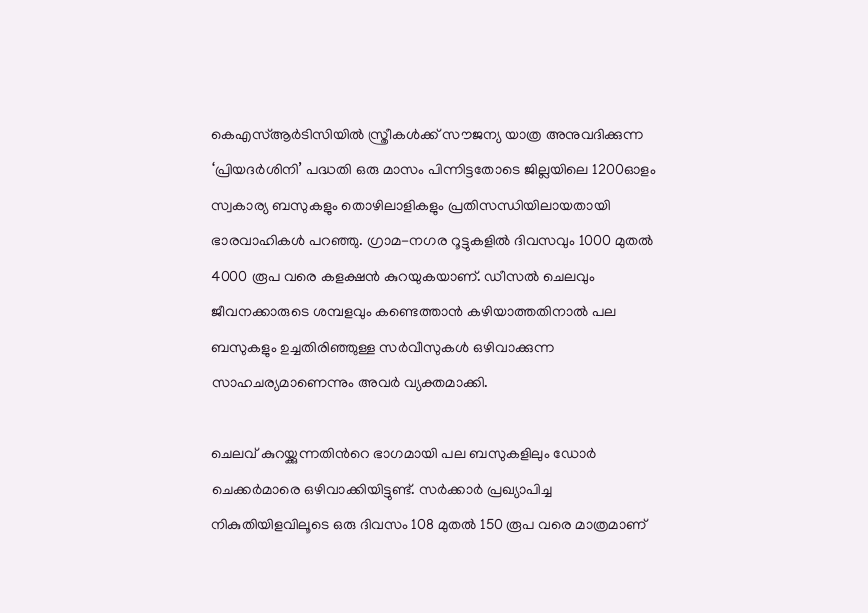കെഎസ്ആർടിസിയിൽ സ്ത്രീകൾക്ക് സൗജന്യ യാത്ര അനുവദിക്കുന്ന ‘പ്രിയദർശിനി’ പദ്ധതി ഒരു മാസം പിന്നിട്ടതോടെ ജില്ലയിലെ 1200ഓളം സ്വകാര്യ ബസുകളും തൊഴിലാളികളും പ്രതിസന്ധിയിലായതായി ഭാരവാഹികൾ പറഞ്ഞു. ഗ്രാമ-നഗര റൂട്ടുകളിൽ ദിവസവും 1000 മുതൽ 4000 രൂപ വരെ കളക്ഷൻ കുറയുകയാണ്. ഡീസൽ ചെലവും ജീവനക്കാരുടെ ശമ്പളവും കണ്ടെത്താൻ കഴിയാത്തതിനാൽ പല ബസുകളും ഉച്ചതിരിഞ്ഞുള്ള സർവീസുകൾ ഒഴിവാക്കുന്ന സാഹചര്യമാണെന്നും അവർ വ്യക്തമാക്കി.

ചെലവ് കുറയ്ക്കുന്നതിന്‍റെ ഭാഗമായി പല ബസുകളിലും ഡോർ ചെക്കർമാരെ ഒഴിവാക്കിയിട്ടുണ്ട്. സർക്കാർ പ്രഖ്യാപിച്ച നികുതിയിളവിലൂടെ ഒരു ദിവസം 108 മുതൽ 150 രൂപ വരെ മാത്രമാണ്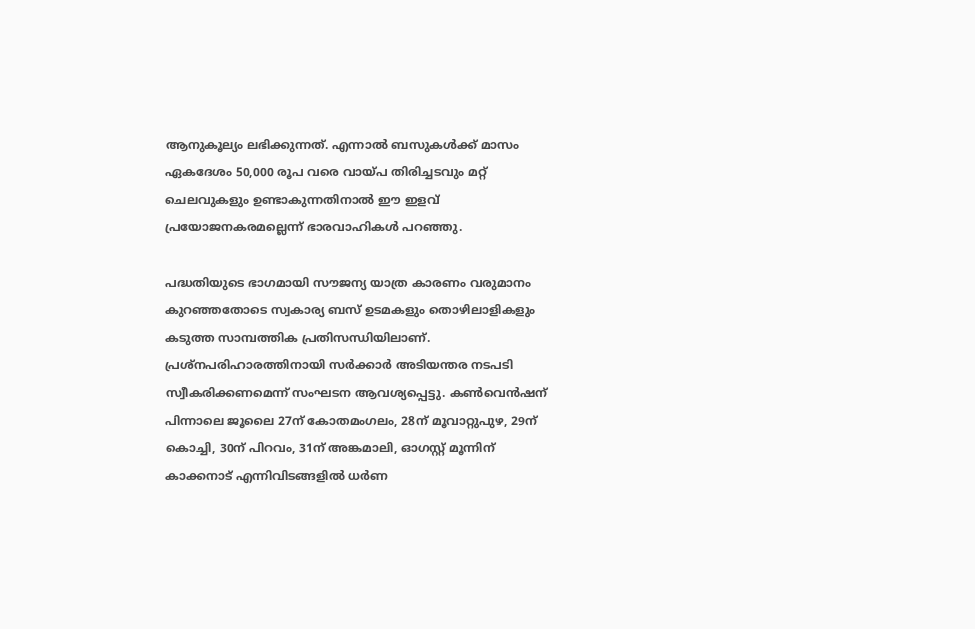ആനുകൂല്യം ലഭിക്കുന്നത്. എന്നാൽ ബസുകൾക്ക് മാസം ഏകദേശം 50,000 രൂപ വരെ വായ്പ തിരിച്ചടവും മറ്റ് ചെലവുകളും ഉണ്ടാകുന്നതിനാൽ ഈ ഇളവ് പ്രയോജനകരമല്ലെന്ന് ഭാരവാഹികൾ പറഞ്ഞു.

പദ്ധതിയുടെ ഭാഗമായി സൗജന്യ യാത്ര കാരണം വരുമാനം കുറഞ്ഞതോടെ സ്വകാര്യ ബസ് ഉടമകളും തൊഴിലാളികളും കടുത്ത സാമ്പത്തിക പ്രതിസന്ധിയിലാണ്. പ്രശ്നപരിഹാരത്തിനായി സർക്കാർ അടിയന്തര നടപടി സ്വീകരിക്കണമെന്ന് സംഘടന ആവശ്യപ്പെട്ടു. കൺവെൻഷന് പിന്നാലെ ജൂലൈ 27ന് കോതമംഗലം, 28ന് മൂവാറ്റുപുഴ, 29ന് കൊച്ചി, 30ന് പിറവം, 31ന് അങ്കമാലി, ഓഗസ്റ്റ് മൂന്നിന് കാക്കനാട് എന്നിവിടങ്ങളിൽ ധർണ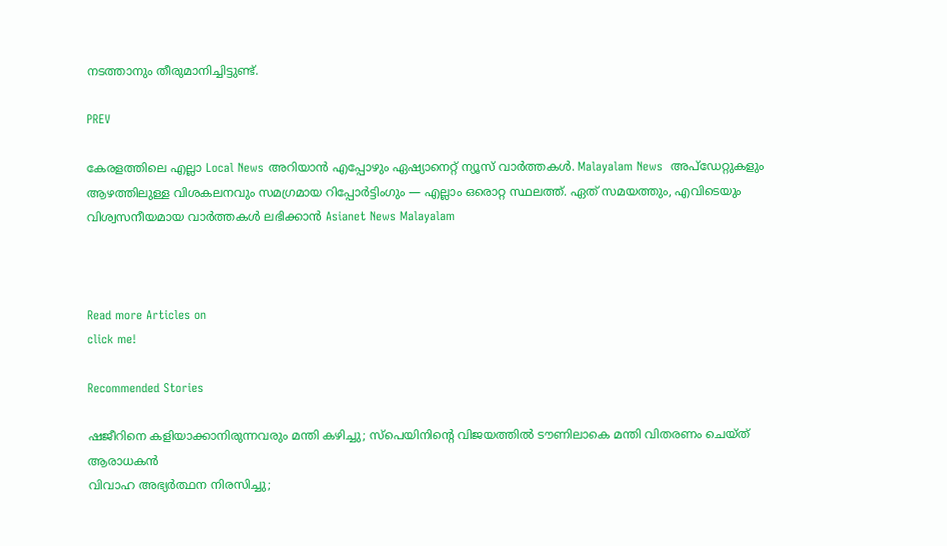നടത്താനും തീരുമാനിച്ചിട്ടുണ്ട്.

PREV

കേരളത്തിലെ എല്ലാ Local News അറിയാൻ എപ്പോഴും ഏഷ്യാനെറ്റ് ന്യൂസ് വാർത്തകൾ. Malayalam News  അപ്‌ഡേറ്റുകളും ആഴത്തിലുള്ള വിശകലനവും സമഗ്രമായ റിപ്പോർട്ടിംഗും — എല്ലാം ഒരൊറ്റ സ്ഥലത്ത്. ഏത് സമയത്തും, എവിടെയും വിശ്വസനീയമായ വാർത്തകൾ ലഭിക്കാൻ Asianet News Malayalam



Read more Articles on
click me!

Recommended Stories

ഷജീറിനെ കളിയാക്കാനിരുന്നവരും മന്തി കഴിച്ചു; സ്‌പെയിനിന്റെ വിജയത്തില്‍ ടൗണിലാകെ മന്തി വിതരണം ചെയ്ത് ആരാധകന്‍
വിവാഹ അഭ്യർത്ഥന നിരസിച്ചു;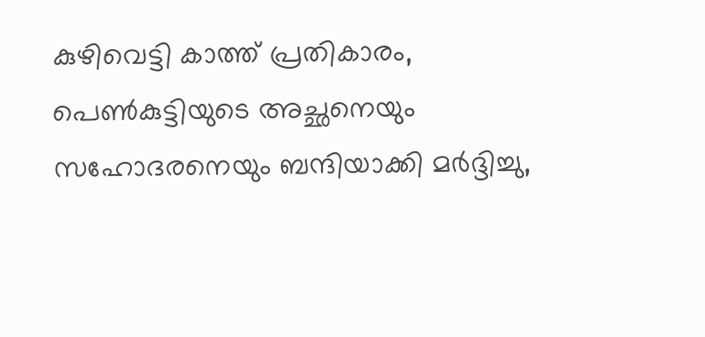കുഴിവെട്ടി കാത്ത് പ്രതികാരം, പെണ്‍കുട്ടിയുടെ അച്ഛനെയും സഹോദരനെയും ബന്ദിയാക്കി മർദ്ദിച്ചു,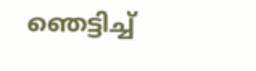ഞെട്ടിച്ച്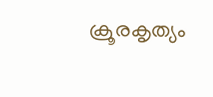ക്രൂരകൃത്യം